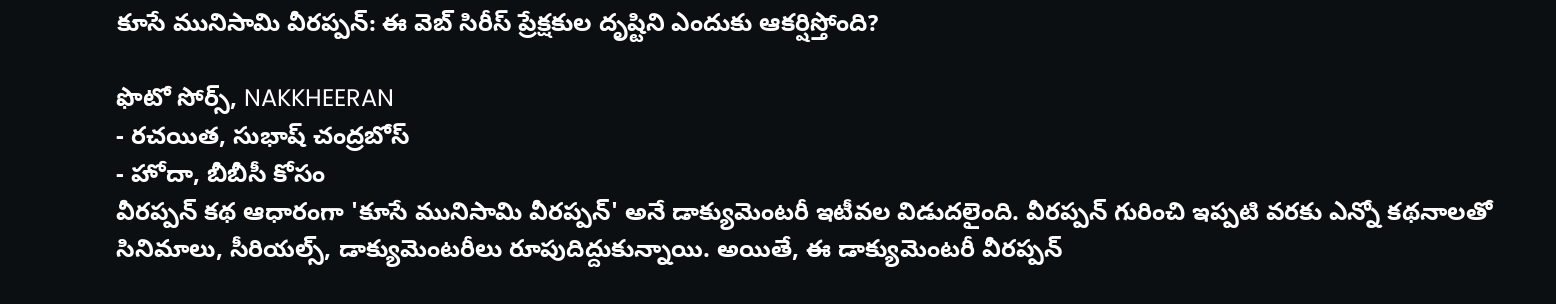కూసే మునిసామి వీరప్పన్: ఈ వెబ్ సిరీస్ ప్రేక్షకుల దృష్టిని ఎందుకు ఆకర్షిస్తోంది?

ఫొటో సోర్స్, NAKKHEERAN
- రచయిత, సుభాష్ చంద్రబోస్
- హోదా, బీబీసీ కోసం
వీరప్పన్ కథ ఆధారంగా 'కూసే మునిసామి వీరప్పన్' అనే డాక్యుమెంటరీ ఇటీవల విడుదలైంది. వీరప్పన్ గురించి ఇప్పటి వరకు ఎన్నో కథనాలతో సినిమాలు, సీరియల్స్, డాక్యుమెంటరీలు రూపుదిద్దుకున్నాయి. అయితే, ఈ డాక్యుమెంటరీ వీరప్పన్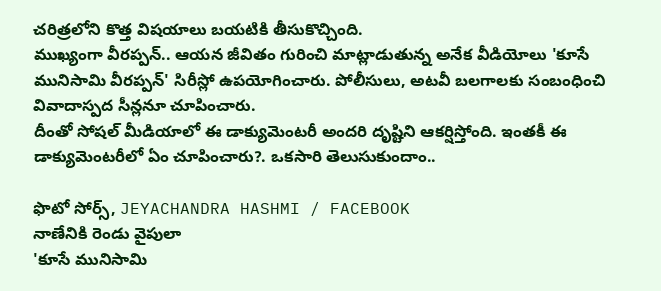చరిత్రలోని కొత్త విషయాలు బయటికి తీసుకొచ్చింది.
ముఖ్యంగా వీరప్పన్.. ఆయన జీవితం గురించి మాట్లాడుతున్న అనేక వీడియోలు 'కూసే మునిసామి వీరప్పన్' సిరీస్లో ఉపయోగించారు. పోలీసులు, అటవీ బలగాలకు సంబంధించి వివాదాస్పద సీన్లనూ చూపించారు.
దీంతో సోషల్ మీడియాలో ఈ డాక్యుమెంటరీ అందరి దృష్టిని ఆకర్షిస్తోంది. ఇంతకీ ఈ డాక్యుమెంటరీలో ఏం చూపించారు?. ఒకసారి తెలుసుకుందాం..

ఫొటో సోర్స్, JEYACHANDRA HASHMI / FACEBOOK
నాణేనికి రెండు వైపులా
'కూసే మునిసామి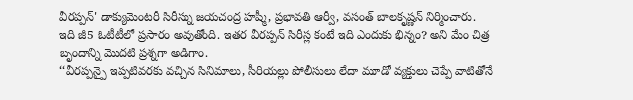వీరప్పన్' డాక్యుమెంటరీ సిరీస్ను జయచంద్ర హష్మీ, ప్రభావతి ఆర్వీ, వసంత్ బాలకృష్ణన్ నిర్మించారు.
ఇది జీ5 ఓటీటీలో ప్రసారం అవుతోంది. ఇతర వీరప్పన్ సిరీస్ల కంటే ఇది ఎందుకు భిన్నం? అని మేం చిత్ర బృందాన్ని మొదటి ప్రశ్నగా అడిగాం.
‘‘వీరప్పన్పై ఇప్పటివరకు వచ్చిన సినిమాలు, సీరియల్లు పోలీసులు లేదా మూడో వ్యక్తులు చెప్పే వాటితోనే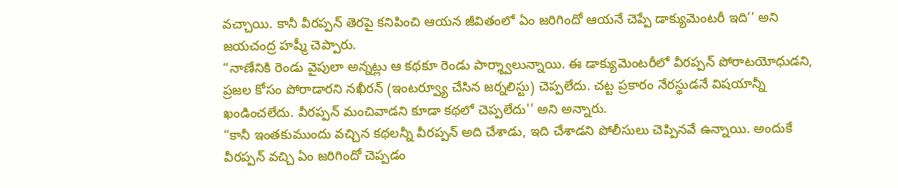వచ్చాయి. కానీ వీరప్పన్ తెరపై కనిపించి ఆయన జీవితంలో ఏం జరిగిందో ఆయనే చెప్పే డాక్యుమెంటరీ ఇది’’ అని జయచంద్ర హష్మీ చెప్పారు.
“నాణేనికి రెండు వైపులా అన్నట్లు ఆ కథకూ రెండు పార్శ్వాలున్నాయి. ఈ డాక్యుమెంటరీలో వీరప్పన్ పోరాటయోధుడని, ప్రజల కోసం పోరాడారని నఖీరన్ (ఇంటర్వ్యూ చేసిన జర్నలిస్టు) చెప్పలేదు. చట్ట ప్రకారం నేరస్థుడనే విషయాన్నీ ఖండించలేదు. వీరప్పన్ మంచివాడని కూడా కథలో చెప్పలేదు'' అని అన్నారు.
“కానీ ఇంతకుముందు వచ్చిన కథలన్నీ వీరప్పన్ అది చేశాడు, ఇది చేశాడని పోలీసులు చెప్పినవే ఉన్నాయి. అందుకే వీరప్పన్ వచ్చి ఏం జరిగిందో చెప్పడం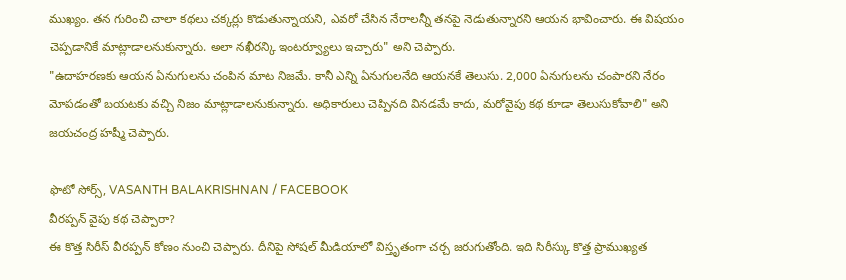ముఖ్యం. తన గురించి చాలా కథలు చక్కర్లు కొడుతున్నాయని, ఎవరో చేసిన నేరాలన్నీ తనపై నెడుతున్నారని ఆయన భావించారు. ఈ విషయం చెప్పడానికే మాట్లాడాలనుకున్నారు. అలా నఖీరన్కి ఇంటర్వ్యూలు ఇచ్చారు" అని చెప్పారు.
"ఉదాహరణకు ఆయన ఏనుగులను చంపిన మాట నిజమే. కానీ ఎన్ని ఏనుగులనేది ఆయనకే తెలుసు. 2,000 ఏనుగులను చంపారని నేరం మోపడంతో బయటకు వచ్చి నిజం మాట్లాడాలనుకున్నారు. అధికారులు చెప్పినది వినడమే కాదు, మరోవైపు కథ కూడా తెలుసుకోవాలి" అని జయచంద్ర హష్మీ చెప్పారు.

ఫొటో సోర్స్, VASANTH BALAKRISHNAN / FACEBOOK
వీరప్పన్ వైపు కథ చెప్పారా?
ఈ కొత్త సిరీస్ వీరప్పన్ కోణం నుంచి చెప్పారు. దీనిపై సోషల్ మీడియాలో విస్తృతంగా చర్చ జరుగుతోంది. ఇది సిరీస్కు కొత్త ప్రాముఖ్యత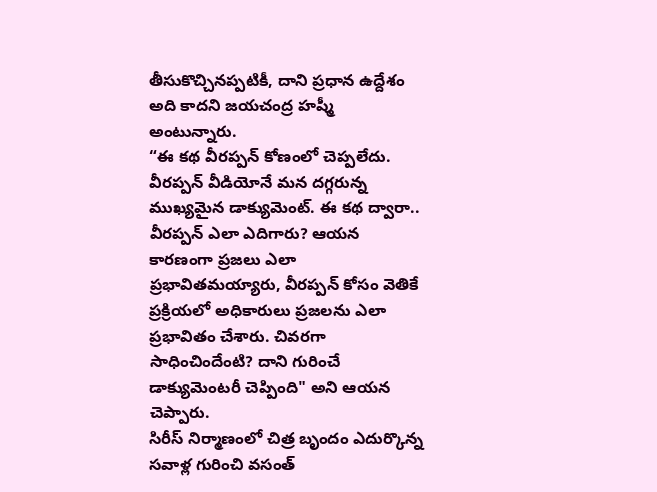తీసుకొచ్చినప్పటికీ, దాని ప్రధాన ఉద్దేశం అది కాదని జయచంద్ర హష్మీ అంటున్నారు.
“ఈ కథ వీరప్పన్ కోణంలో చెప్పలేదు. వీరప్పన్ వీడియోనే మన దగ్గరున్న ముఖ్యమైన డాక్యుమెంట్. ఈ కథ ద్వారా.. వీరప్పన్ ఎలా ఎదిగారు? ఆయన కారణంగా ప్రజలు ఎలా ప్రభావితమయ్యారు, వీరప్పన్ కోసం వెతికే ప్రక్రియలో అధికారులు ప్రజలను ఎలా ప్రభావితం చేశారు. చివరగా సాధించిందేంటి? దాని గురించే డాక్యుమెంటరీ చెప్పింది" అని ఆయన చెప్పారు.
సిరీస్ నిర్మాణంలో చిత్ర బృందం ఎదుర్కొన్న సవాళ్ల గురించి వసంత్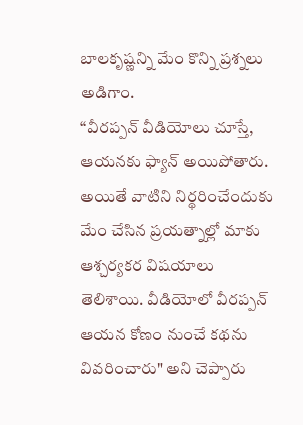బాలకృష్ణన్ని మేం కొన్ని ప్రశ్నలు అడిగాం.
“వీరప్పన్ వీడియోలు చూస్తే, ఆయనకు ఫ్యాన్ అయిపోతారు. అయితే వాటిని నిర్థరించేందుకు మేం చేసిన ప్రయత్నాల్లో మాకు ఆశ్చర్యకర విషయాలు తెలిశాయి. వీడియోలో వీరప్పన్ ఆయన కోణం నుంచే కథను వివరించారు" అని చెప్పారు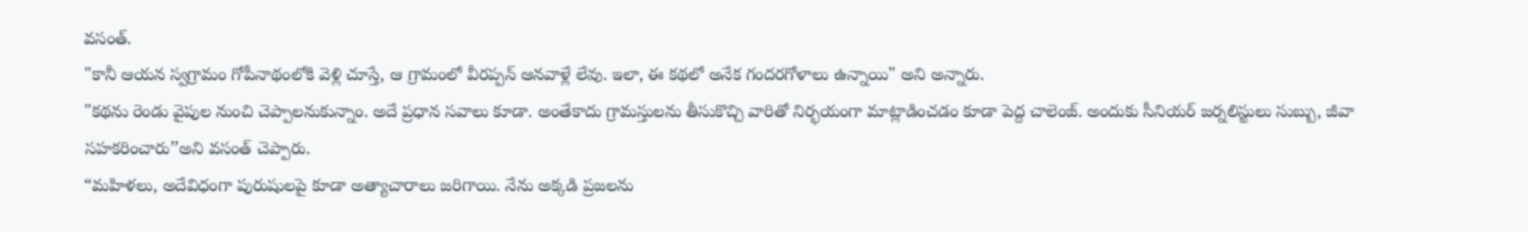వసంత్.
"కానీ ఆయన స్వగ్రామం గోపీనాథంలోకి వెళ్లి చూస్తే, ఆ గ్రామంలో వీరప్పన్ ఆనవాళ్లే లేవు. ఇలా, ఈ కథలో అనేక గందరగోళాలు ఉన్నాయి" అని అన్నారు.
"కథను రెండు వైపుల నుంచి చెప్పాలనుకున్నాం. అదే ప్రధాన సవాలు కూడా. అంతేకాదు గ్రామస్తులను తీసుకొచ్చి వారితో నిర్భయంగా మాట్లాడించడం కూడా పెద్ద చాలెంజ్. అందుకు సీనియర్ జర్నలిస్టులు సుబ్బు, జీవా సహకరించారు’’అని వసంత్ చెప్పారు.
“మహిళలు, అదేవిధంగా పురుషులపై కూడా అత్యాచారాలు జరిగాయి. నేను అక్కడి ప్రజలను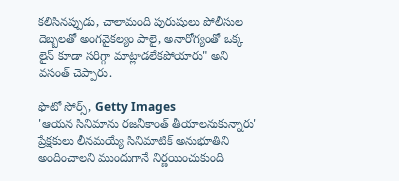కలిసినప్పుడు, చాలామంది పురుషులు పోలీసుల దెబ్బలతో అంగవైకల్యం పాలై, అనారోగ్యంతో ఒక్క లైన్ కూడా సరిగ్గా మాట్లాడలేకపోయారు" అని వసంత్ చెప్పారు.

ఫొటో సోర్స్, Getty Images
'ఆయన సినిమాను రజనీకాంత్ తీయాలనుకున్నారు'
ప్రేక్షకులు లీనమయ్యే సినిమాటిక్ అనుభూతిని అందించాలని ముందుగానే నిర్ణయించుకుంది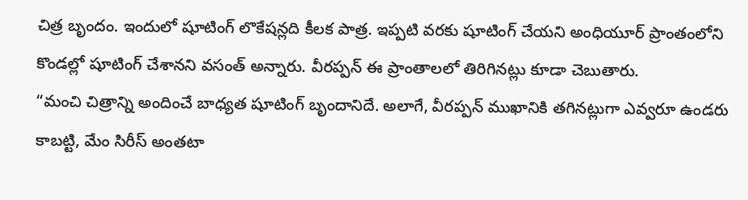చిత్ర బృందం. ఇందులో షూటింగ్ లొకేషన్లది కీలక పాత్ర. ఇప్పటి వరకు షూటింగ్ చేయని అంధియూర్ ప్రాంతంలోని కొండల్లో షూటింగ్ చేశానని వసంత్ అన్నారు. వీరప్పన్ ఈ ప్రాంతాలలో తిరిగినట్లు కూడా చెబుతారు.
“మంచి చిత్రాన్ని అందించే బాధ్యత షూటింగ్ బృందానిదే. అలాగే, వీరప్పన్ ముఖానికి తగినట్లుగా ఎవ్వరూ ఉండరు కాబట్టి, మేం సిరీస్ అంతటా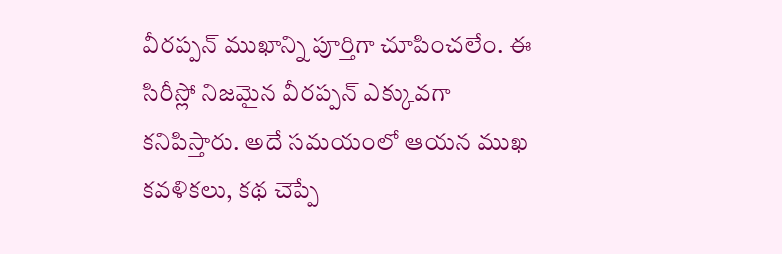వీరప్పన్ ముఖాన్ని పూర్తిగా చూపించలేం. ఈ సిరీస్లో నిజమైన వీరప్పన్ ఎక్కువగా కనిపిస్తారు. అదే సమయంలో ఆయన ముఖ కవళికలు, కథ చెప్పే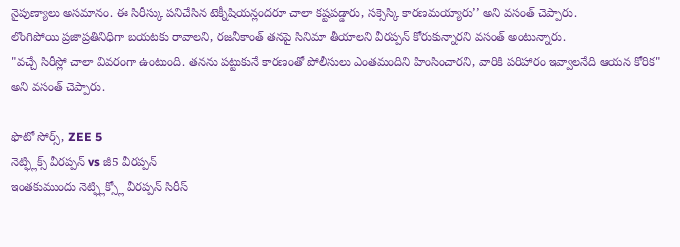నైపుణ్యాలు అసమానం. ఈ సిరీస్కు పనిచేసిన టెక్నీషియన్లందరూ చాలా కష్టపడ్డారు, సక్సెస్కి కారణమయ్యారు’’ అని వసంత్ చెప్పారు.
లొంగిపోయి ప్రజాప్రతినిధిగా బయటకు రావాలని, రజనీకాంత్ తనపై సినిమా తీయాలని వీరప్పన్ కోరుకున్నారని వసంత్ అంటున్నారు.
"వచ్చే సిరీస్లో చాలా వివరంగా ఉంటుంది. తనను పట్టుకునే కారణంతో పోలీసులు ఎంతమందిని హింసించారని, వారికి పరిహారం ఇవ్వాలనేది ఆయన కోరిక" అని వసంత్ చెప్పారు.

ఫొటో సోర్స్, ZEE 5
నెట్ఫ్లిక్స్ వీరప్పన్ vs జీ5 వీరప్పన్
ఇంతకుముందు నెట్ఫ్లిక్స్లో వీరప్పన్ సిరీస్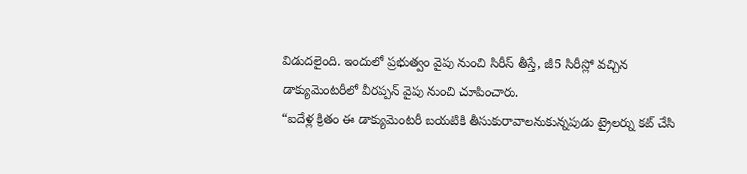విడుదలైంది. ఇందులో ప్రభుత్వం వైపు నుంచి సిరీస్ తీస్తే, జీ5 సిరీస్లో వచ్చిన డాక్యుమెంటరీలో వీరప్పన్ వైపు నుంచి చూపించారు.
“ఐదేళ్ల క్రితం ఈ డాక్యుమెంటరీ బయటికి తీసుకురావాలనుకున్నపుడు ట్రైలర్ను కట్ చేసి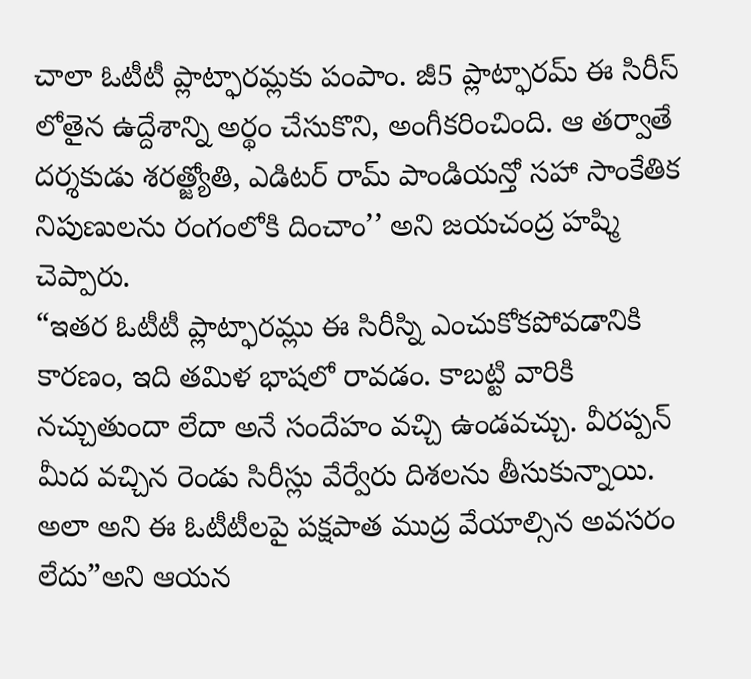చాలా ఓటీటీ ప్లాట్ఫారమ్లకు పంపాం. జీ5 ప్లాట్ఫారమ్ ఈ సిరీస్ లోతైన ఉద్దేశాన్ని అర్థం చేసుకొని, అంగీకరించింది. ఆ తర్వాతే దర్శకుడు శరత్జ్యోతి, ఎడిటర్ రామ్ పాండియన్తో సహా సాంకేతిక నిపుణులను రంగంలోకి దించాం’’ అని జయచంద్ర హష్మి చెప్పారు.
“ఇతర ఓటీటీ ప్లాట్ఫారమ్లు ఈ సిరీస్ని ఎంచుకోకపోవడానికి కారణం, ఇది తమిళ భాషలో రావడం. కాబట్టి వారికి నచ్చుతుందా లేదా అనే సందేహం వచ్చి ఉండవచ్చు. వీరప్పన్ మీద వచ్చిన రెండు సిరీస్లు వేర్వేరు దిశలను తీసుకున్నాయి. అలా అని ఈ ఓటీటీలపై పక్షపాత ముద్ర వేయాల్సిన అవసరం లేదు”అని ఆయన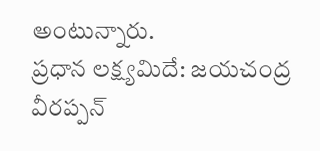అంటున్నారు.
ప్రధాన లక్ష్యమిదే: జయచంద్ర
వీరప్పన్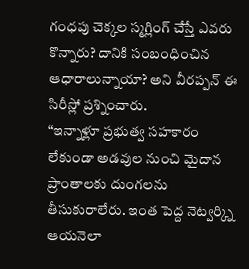గంధపు చెక్కల స్మగ్లింగ్ చేస్తే ఎవరు కొన్నారు? దానికి సంబంధించిన ఆధారాలున్నాయా? అని వీరప్పన్ ఈ సిరీస్లో ప్రశ్నించారు.
“ఇన్నాళ్లూ ప్రభుత్వ సహకారం లేకుండా అడవుల నుంచి మైదాన ప్రాంతాలకు దుంగలను తీసుకురాలేరు. ఇంత పెద్ద నెట్వర్క్ని ఆయనెలా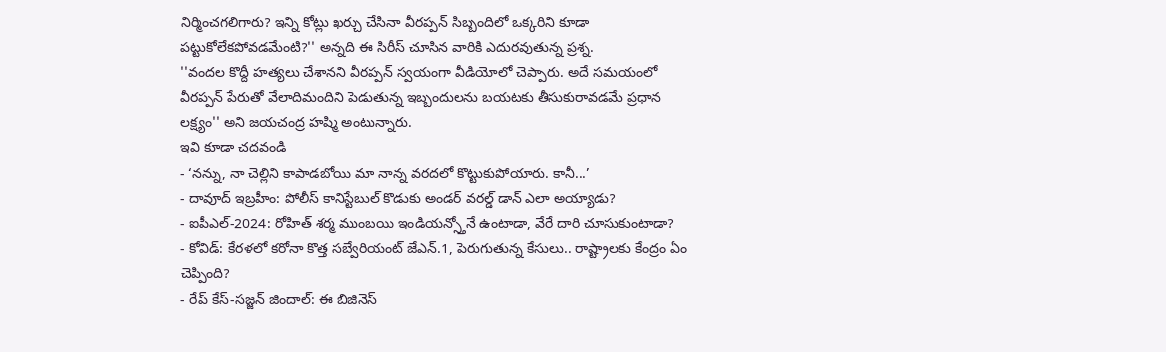నిర్మించగలిగారు? ఇన్ని కోట్లు ఖర్చు చేసినా వీరప్పన్ సిబ్బందిలో ఒక్కరిని కూడా పట్టుకోలేకపోవడమేంటి?'' అన్నది ఈ సిరీస్ చూసిన వారికి ఎదురవుతున్న ప్రశ్న.
''వందల కొద్దీ హత్యలు చేశానని వీరప్పన్ స్వయంగా వీడియోలో చెప్పారు. అదే సమయంలో వీరప్పన్ పేరుతో వేలాదిమందిని పెడుతున్న ఇబ్బందులను బయటకు తీసుకురావడమే ప్రధాన లక్ష్యం'' అని జయచంద్ర హష్మి అంటున్నారు.
ఇవి కూడా చదవండి
- ‘నన్ను, నా చెల్లిని కాపాడబోయి మా నాన్న వరదలో కొట్టుకుపోయారు. కానీ...’
- దావూద్ ఇబ్రహీం: పోలీస్ కానిస్టేబుల్ కొడుకు అండర్ వరల్డ్ డాన్ ఎలా అయ్యాడు?
- ఐపీఎల్-2024: రోహిత్ శర్మ ముంబయి ఇండియన్స్తోనే ఉంటాడా, వేరే దారి చూసుకుంటాడా?
- కోవిడ్: కేరళలో కరోనా కొత్త సబ్వేరియంట్ జేఎన్.1, పెరుగుతున్న కేసులు.. రాష్ట్రాలకు కేంద్రం ఏం చెప్పింది?
- రేప్ కేస్-సజ్జన్ జిందాల్: ఈ బిజినెస్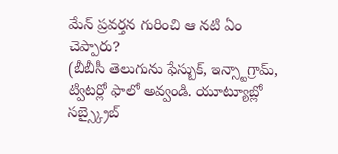మేన్ ప్రవర్తన గురించి ఆ నటి ఏం చెప్పారు?
(బీబీసీ తెలుగును ఫేస్బుక్, ఇన్స్టాగ్రామ్, ట్విటర్లో ఫాలో అవ్వండి. యూట్యూబ్లో సబ్స్క్రైబ్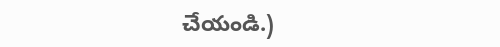చేయండి.)